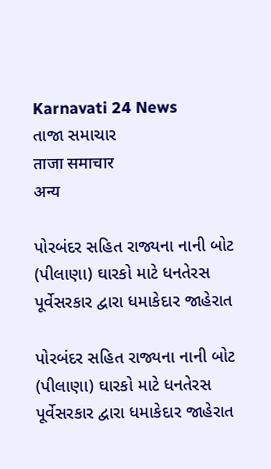Karnavati 24 News
તાજા સમાચાર
ताजा समाचार
अन्य

પોરબંદર સહિત રાજ્યના નાની બોટ (પીલાણા) ઘારકો માટે ધનતેરસ પૂર્વેસરકાર દ્વારા ધમાકેદાર જાહેરાત

પોરબંદર સહિત રાજ્યના નાની બોટ (પીલાણા) ઘારકો માટે ધનતેરસ પૂર્વેસરકાર દ્વારા ધમાકેદાર જાહેરાત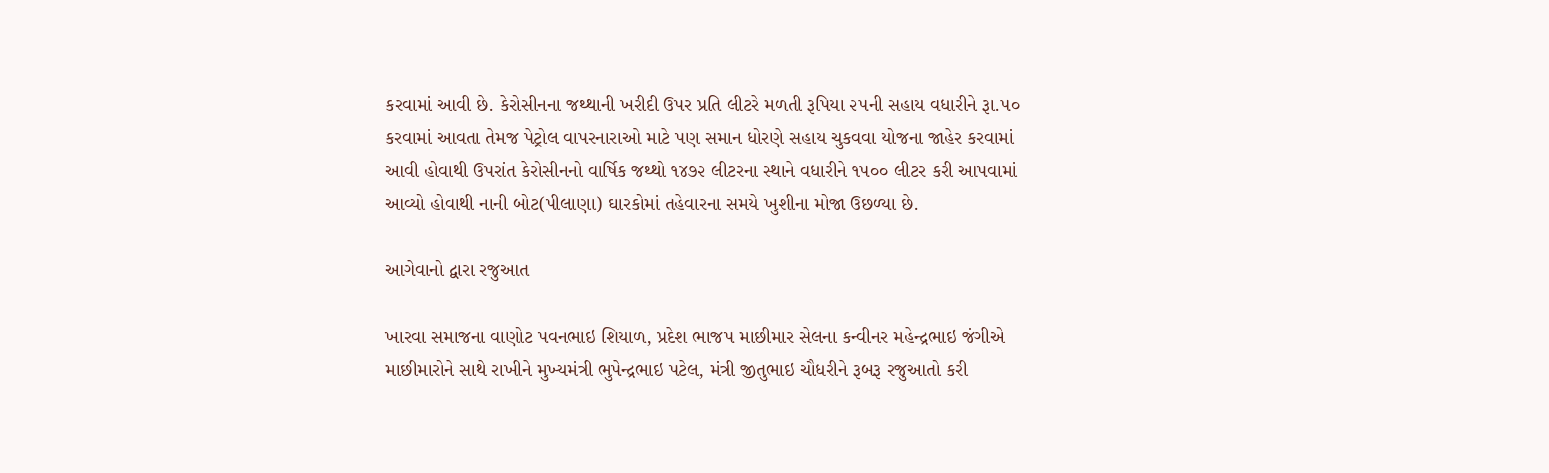કરવામાં આવી છે. કેરોસીનના જથ્થાની ખરીદી ઉપર પ્રતિ લીટરે મળતી રૂપિયા ૨૫ની સહાય વધારીને રૂા.૫૦ કરવામાં આવતા તેમજ પેટ્રોલ વાપરનારાઓ માટે પણ સમાન ધોરણે સહાય ચુકવવા યોજના જાહેર કરવામાં આવી હોવાથી ઉપરાંત કેરોસીનનો વાર્ષિક જથ્થો ૧૪૭૨ લીટરના સ્થાને વધારીને ૧૫૦૦ લીટર કરી આપવામાં આવ્યો હોવાથી નાની બોટ(પીલાણા) ઘારકોમાં તહેવારના સમયે ખુશીના મોજા ઉછળ્યા છે.

આગેવાનો દ્વારા રજુઆત

ખારવા સમાજના વાણોટ પવનભાઇ શિયાળ, પ્રદેશ ભાજપ માછીમાર સેલના કન્વીનર મહેન્દ્રભાઇ જંગીએ માછીમારોને સાથે રાખીને મુખ્યમંત્રી ભુપેન્દ્રભાઇ પટેલ, મંત્રી જીતુભાઇ ચૌધરીને રૂબરૂ રજુઆતો કરી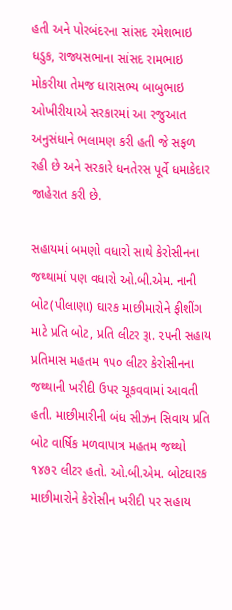હતી અને પોરબંદરના સાંસદ રમેશભાઇ ધડુક, રાજ્યસભાના સાંસદ રામભાઇ મોકરીયા તેમજ ધારાસભ્ય બાબુભાઇ ઓખીરીયાએ સરકારમાં આ રજુઆત અનુસંધાને ભલામણ કરી હતી જે સફળ રહી છે અને સરકારે ધનતેરસ પૂર્વે ધમાકેદાર જાહેરાત કરી છે.

સહાયમાં બમણો વધારો સાથે કેરોસીનના જથ્થામાં પણ વધારો ઓ.બી.એમ. નાની બોટ(પીલાણા) ઘારક માછીમારોને ફીશીંગ માટે પ્રતિ બોટ, પ્રતિ લીટર રૂા. ૨૫ની સહાય પ્રતિમાસ મહતમ ૧૫૦ લીટર કેરોસીનના જથ્થાની ખરીદી ઉપર ચૂકવવામાં આવતી હતી. માછીમારીની બંધ સીઝન સિવાય પ્રતિ બોટ વાર્ષિક મળવાપાત્ર મહતમ જથ્થો ૧૪૭૨ લીટર હતો. ઓ.બી.એમ. બોટઘારક માછીમારોને કેરોસીન ખરીદી પર સહાય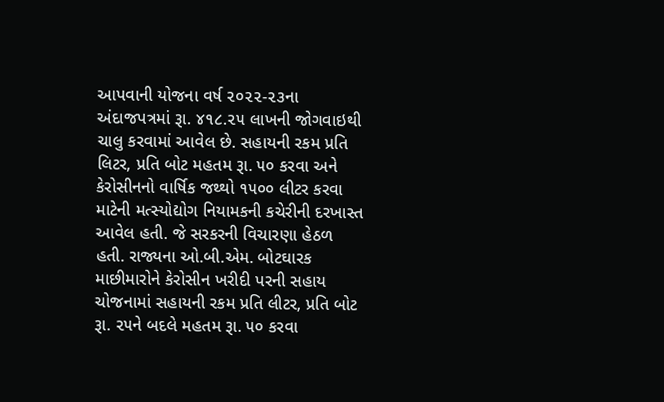આપવાની યોજના વર્ષ ૨૦૨૨-૨૩ના અંદાજપત્રમાં રૂા. ૪૧૮.૨૫ લાખની જોગવાઇથી ચાલુ કરવામાં આવેલ છે. સહાયની રકમ પ્રતિ લિટર, પ્રતિ બોટ મહતમ રૂા. ૫૦ કરવા અને કેરોસીનનો વાર્ષિક જથ્થો ૧૫૦૦ લીટર કરવા માટેની મત્સ્યોદ્યોગ નિયામકની કચેરીની દરખાસ્ત આવેલ હતી. જે સરકરની વિચારણા હેઠળ હતી. રાજ્યના ઓ.બી.એમ. બોટઘારક માછીમારોને કેરોસીન ખરીદી પરની સહાય ચોજનામાં સહાયની રકમ પ્રતિ લીટર, પ્રતિ બોટ રૂા. ૨૫ને બદલે મહતમ રૂા. ૫૦ કરવા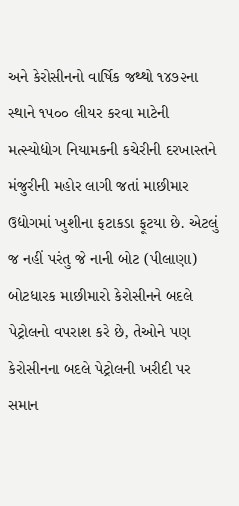અને કેરોસીનનો વાર્ષિક જથ્થો ૧૪૭૨ના સ્થાને ૧૫૦૦ લીયર કરવા માટેની મત્સ્યોદ્યોગ નિયામકની કચેરીની દરખાસ્તને મંજુરીની મહોર લાગી જતાં માછીમાર ઉદ્યોગમાં ખુશીના ફટાકડા ફૂટયા છે. એટલું જ નહીં પરંતુ જે નાની બોટ (પીલાણા) બોટધારક માછીમારો કેરોસીનને બદલે પેટ્રોલનો વપરાશ કરે છે, તેઓને પણ કેરોસીનના બદલે પેટ્રોલની ખરીદી પર સમાન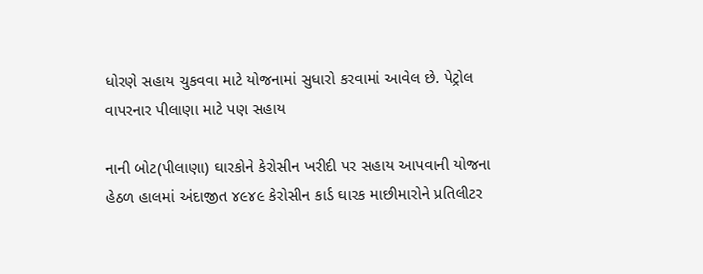ધોરણે સહાય ચુકવવા માટે યોજનામાં સુધારો કરવામાં આવેલ છે. પેટ્રોલ વાપરનાર પીલાણા માટે પણ સહાય

નાની બોટ(પીલાણા) ઘારકોને કેરોસીન ખરીદી પર સહાય આપવાની યોજના હેઠળ હાલમાં અંદાજીત ૪૯૪૯ કેરોસીન કાર્ડ ઘારક માછીમારોને પ્રતિલીટર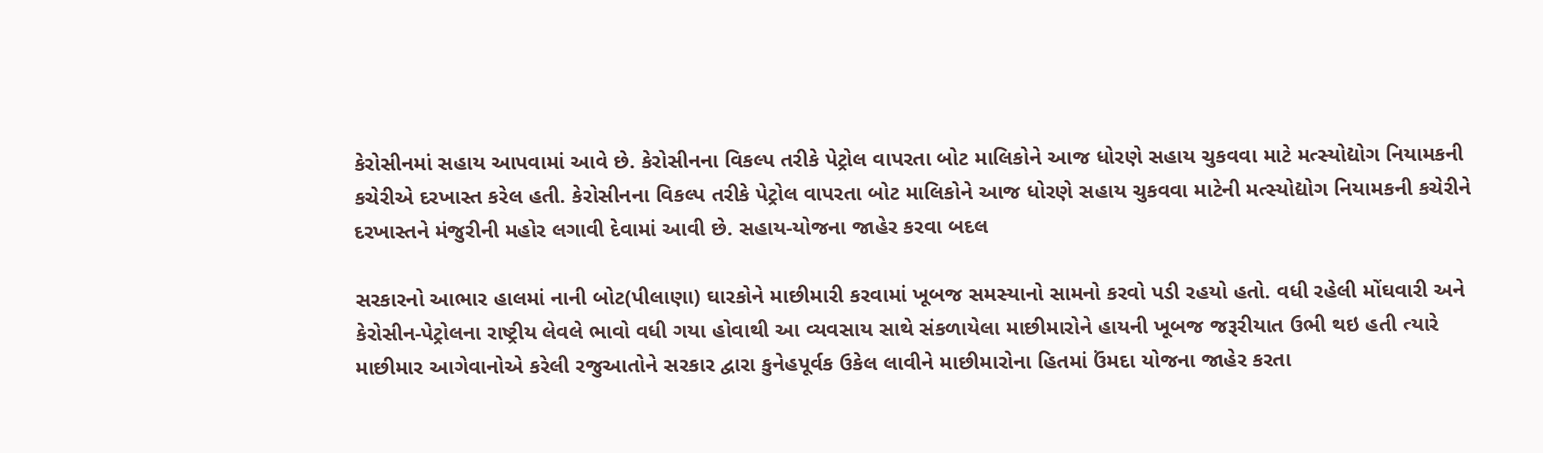કેરોસીનમાં સહાય આપવામાં આવે છે. કેરોસીનના વિકલ્પ તરીકે પેટ્રોલ વાપરતા બોટ માલિકોને આજ ધોરણે સહાય ચુકવવા માટે મત્સ્યોદ્યોગ નિયામકની કચેરીએ દરખાસ્ત કરેલ હતી. કેરોસીનના વિકલ્પ તરીકે પેટ્રોલ વાપરતા બોટ માલિકોને આજ ધોરણે સહાય ચુકવવા માટેની મત્સ્યોદ્યોગ નિયામકની કચેરીને દરખાસ્તને મંજુરીની મહોર લગાવી દેવામાં આવી છે. સહાય-યોજના જાહેર કરવા બદલ

સરકારનો આભાર હાલમાં નાની બોટ(પીલાણા) ઘારકોને માછીમારી કરવામાં ખૂબજ સમસ્યાનો સામનો કરવો પડી રહયો હતો. વધી રહેલી મોંઘવારી અને કેરોસીન-પેટ્રોલના રાષ્ટ્રીય લેવલે ભાવો વધી ગયા હોવાથી આ વ્યવસાય સાથે સંકળાયેલા માછીમારોને હાયની ખૂબજ જરૂરીયાત ઉભી થઇ હતી ત્યારે માછીમાર આગેવાનોએ કરેલી રજુઆતોને સરકાર દ્વારા કુનેહપૂર્વક ઉકેલ લાવીને માછીમારોના હિતમાં ઉંમદા યોજના જાહેર કરતા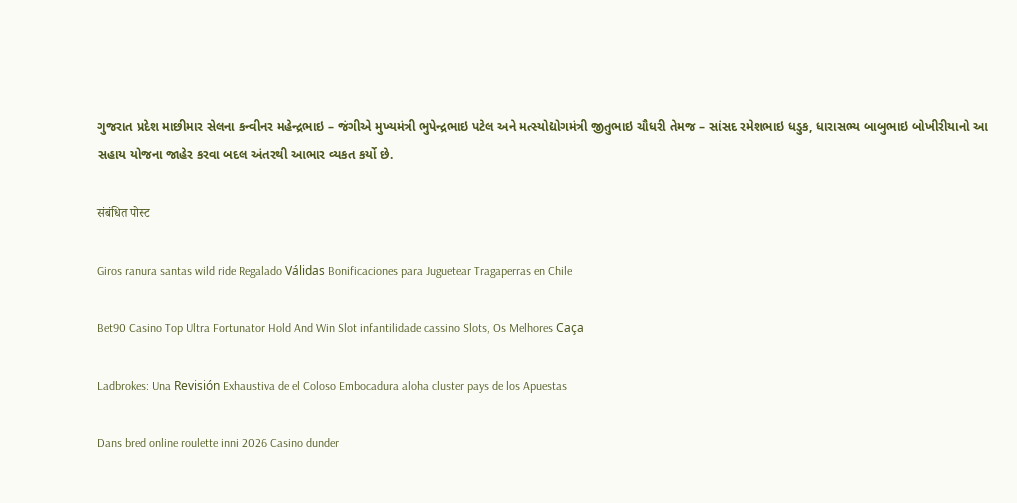ગુજરાત પ્રદેશ માછીમાર સેલના કન્વીનર મહેન્દ્રભાઇ – જંગીએ મુખ્યમંત્રી ભુપેન્દ્રભાઇ પટેલ અને મત્સ્યોદ્યોગમંત્રી જીતુભાઇ ચૌધરી તેમજ – સાંસદ રમેશભાઇ ધડુક, ધારાસભ્ય બાબુભાઇ બોખીરીયાનો આ સહાય યોજના જાહેર કરવા બદલ અંતરથી આભાર વ્યકત કર્યો છે.

संबंधित पोस्ट

Giros ranura santas wild ride Regalado Válidas Bonificaciones para Juguetear Tragaperras en Chile

Bet90 Casino Top Ultra Fortunator Hold And Win Slot infantilidade cassino Slots, Os Melhores Caça

Ladbrokes: Una Revisión Exhaustiva de el Coloso Embocadura aloha cluster pays de los Apuestas

Dans bred online roulette inni 2026 Casino dunder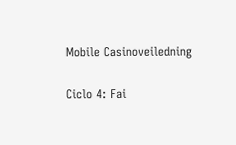Mobile Casinoveiledning

Ciclo 4: Fai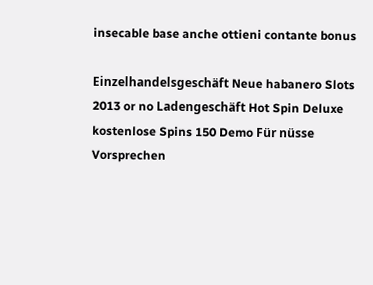insecable base anche ottieni contante bonus

Einzelhandelsgeschäft Neue habanero Slots 2013 or no Ladengeschäft Hot Spin Deluxe kostenlose Spins 150 Demo Für nüsse Vorsprechen